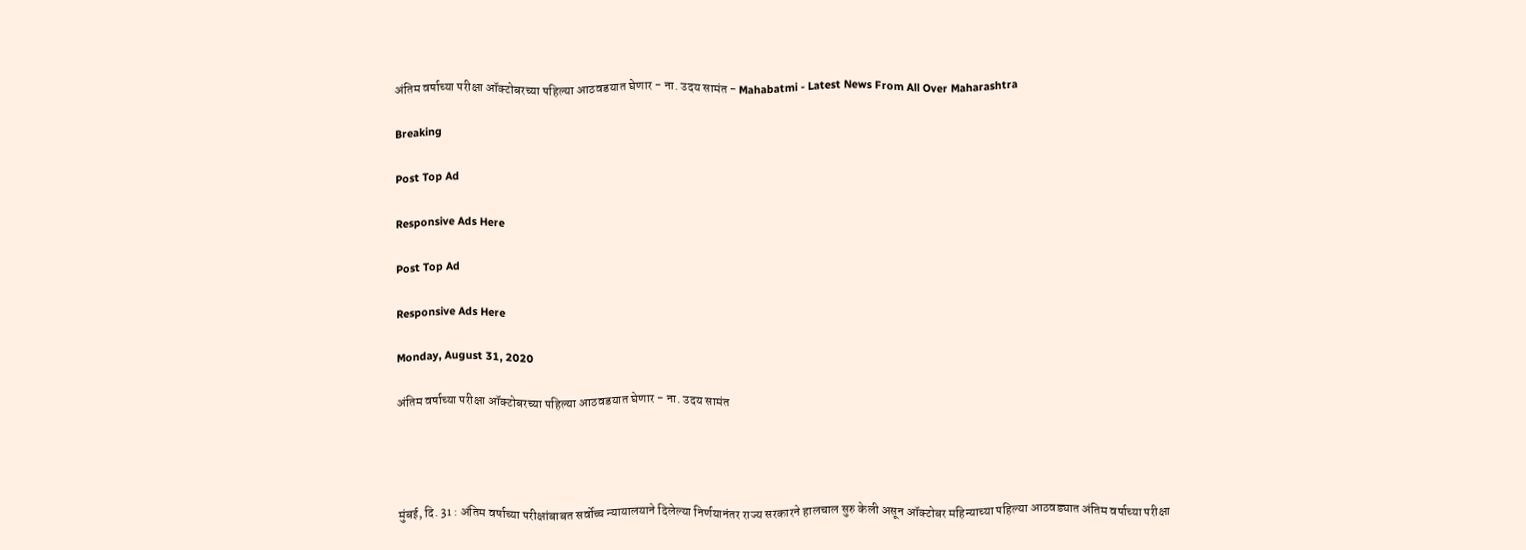अंतिम वर्षाच्या परीक्षा ऑक्टोबरच्या पहिल्या आठवडयात घेणार - ना. उदय सामंत - Mahabatmi - Latest News From All Over Maharashtra

Breaking

Post Top Ad

Responsive Ads Here

Post Top Ad

Responsive Ads Here

Monday, August 31, 2020

अंतिम वर्षाच्या परीक्षा ऑक्टोबरच्या पहिल्या आठवडयात घेणार - ना. उदय सामंत




मुंबई, दि. 31 : अंतिम वर्षाच्या परीक्षांबाबत सर्वोच्च न्यायालयाने दिलेल्या निर्णयानंतर राज्य सरकारने हालचाल सुरु केली असून ऑक्टोबर महिन्याच्या पहिल्या आठवड्यात अंतिम वर्षाच्या परीक्षा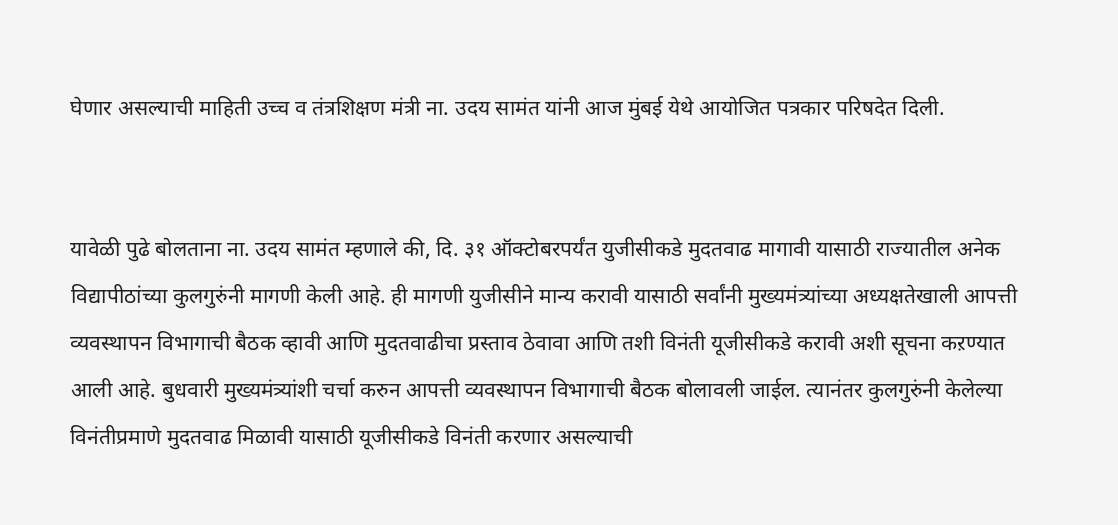घेणार असल्याची माहिती उच्च व तंत्रशिक्षण मंत्री ना. उदय सामंत यांनी आज मुंबई येथे आयोजित पत्रकार परिषदेत दिली.


यावेळी पुढे बोलताना ना. उदय सामंत म्हणाले की, दि. ३१ ऑक्टोबरपर्यंत युजीसीकडे मुदतवाढ मागावी यासाठी राज्यातील अनेक विद्यापीठांच्या कुलगुरुंनी मागणी केली आहे. ही मागणी युजीसीने मान्य करावी यासाठी सर्वांनी मुख्यमंत्र्यांच्या अध्यक्षतेखाली आपत्ती व्यवस्थापन विभागाची बैठक व्हावी आणि मुदतवाढीचा प्रस्ताव ठेवावा आणि तशी विनंती यूजीसीकडे करावी अशी सूचना कऱण्यात आली आहे. बुधवारी मुख्यमंत्र्यांशी चर्चा करुन आपत्ती व्यवस्थापन विभागाची बैठक बोलावली जाईल. त्यानंतर कुलगुरुंनी केलेल्या विनंतीप्रमाणे मुदतवाढ मिळावी यासाठी यूजीसीकडे विनंती करणार असल्याची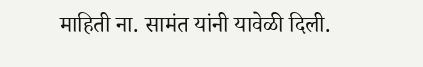माहिती ना. सामंत यांनी यावेळी दिली.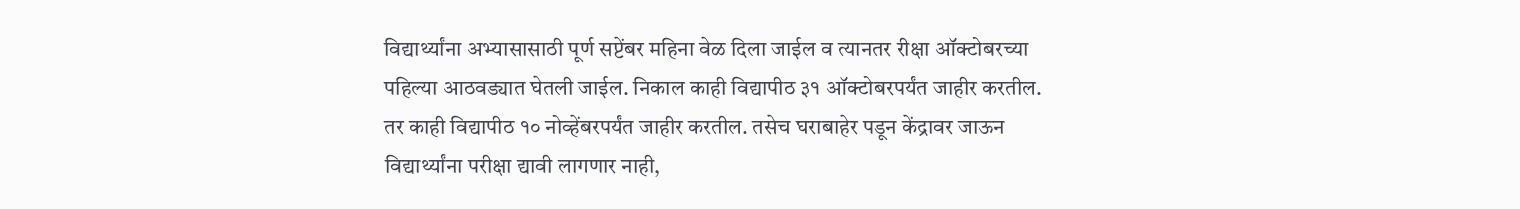विद्यार्थ्यांना अभ्यासासाठी पूर्ण सप्टेंबर महिना वेळ दिला जाईल व त्यानतर रीक्षा ऑक्टोबरच्या पहिल्या आठवड्यात घेतली जाईल. निकाल काही विद्यापीठ ३१ ऑक्टोबरपर्यंत जाहीर करतील. तर काही विद्यापीठ १० नोव्हेंबरपर्यंत जाहीर करतील. तसेच घराबाहेर पडून केंद्रावर जाऊन विद्यार्थ्यांना परीक्षा द्यावी लागणार नाही,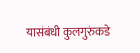यासंबंधी कुलगुरुंकडे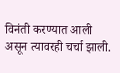विनंती करण्यात आली असून त्यावरही चर्चा झाली.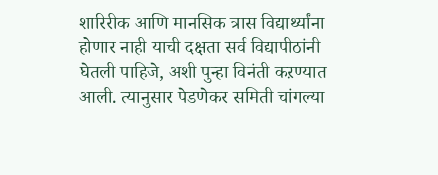शारिरीक आणि मानसिक त्रास विद्यार्थ्यांना होणार नाही याची दक्षता सर्व विद्यापीठांनी घेतली पाहिजे, अशी पुन्हा विनंती कऱण्यात आली. त्यानुसार पेडणेकर समिती चांगल्या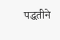पद्धतीने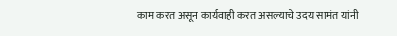काम करत असून कार्यवाही करत असल्याचे उदय सामंत यांनी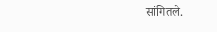सांगितले.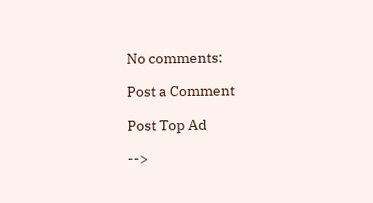No comments:

Post a Comment

Post Top Ad

-->